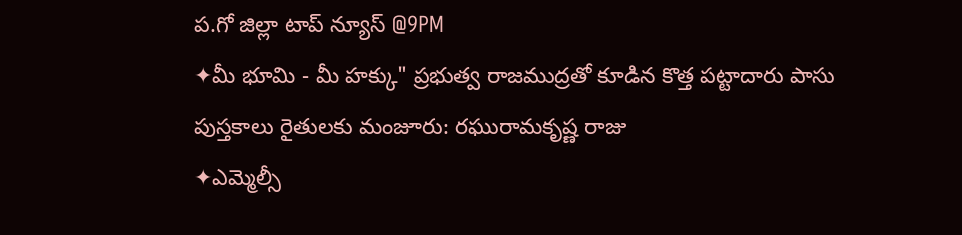ప.గో జిల్లా టాప్ న్యూస్ @9PM
✦మీ భూమి - మీ హక్కు" ప్రభుత్వ రాజముద్రతో కూడిన కొత్త పట్టాదారు పాసు పుస్తకాలు రైతులకు మంజూరు: రఘురామకృష్ణ రాజు
✦ఎమ్మెల్సీ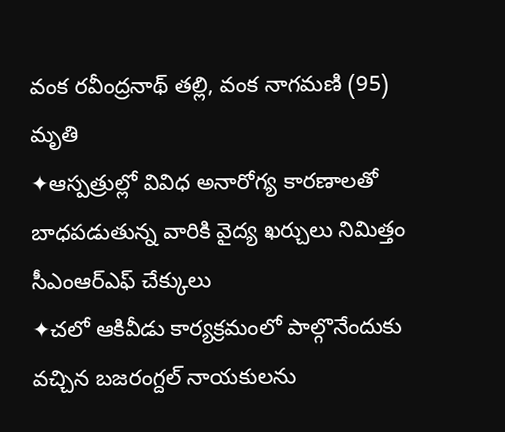వంక రవీంద్రనాథ్ తల్లి, వంక నాగమణి (95) మృతి
✦ఆస్పత్రుల్లో వివిధ అనారోగ్య కారణాలతో బాధపడుతున్న వారికి వైద్య ఖర్చులు నిమిత్తం సీఎంఆర్ఎఫ్ చేక్కులు
✦చలో ఆకివీడు కార్యక్రమంలో పాల్గొనేందుకు వచ్చిన బజరంగ్దల్ నాయకులను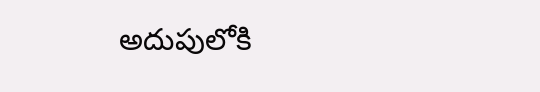అదుపులోకి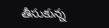తీసుకున్న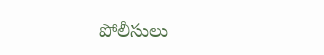పోలీసులు